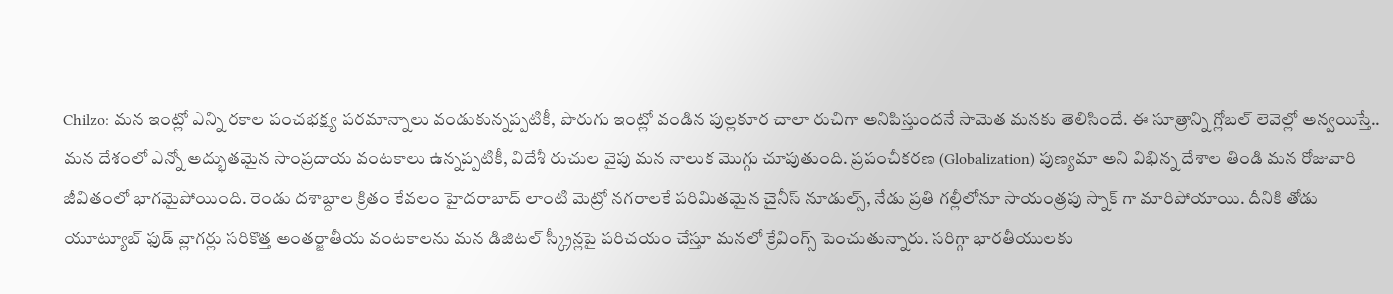Chilzo: మన ఇంట్లో ఎన్ని రకాల పంచభక్ష్య పరమాన్నాలు వండుకున్నప్పటికీ, పొరుగు ఇంట్లో వండిన పుల్లకూర చాలా రుచిగా అనిపిస్తుందనే సామెత మనకు తెలిసిందే. ఈ సూత్రాన్ని గ్లోబల్ లెవెల్లో అన్వయిస్తే.. మన దేశంలో ఎన్నో అద్భుతమైన సాంప్రదాయ వంటకాలు ఉన్నప్పటికీ, విదేశీ రుచుల వైపు మన నాలుక మొగ్గు చూపుతుంది. ప్రపంచీకరణ (Globalization) పుణ్యమా అని విభిన్న దేశాల తిండి మన రోజువారి జీవితంలో భాగమైపోయింది. రెండు దశాబ్దాల క్రితం కేవలం హైదరాబాద్ లాంటి మెట్రో నగరాలకే పరిమితమైన చైనీస్ నూడుల్స్, నేడు ప్రతి గల్లీలోనూ సాయంత్రపు స్నాక్ గా మారిపోయాయి. దీనికి తోడు యూట్యూబ్ ఫుడ్ వ్లాగర్లు సరికొత్త అంతర్జాతీయ వంటకాలను మన డిజిటల్ స్క్రీన్లపై పరిచయం చేస్తూ మనలో క్రేవింగ్స్ పెంచుతున్నారు. సరిగ్గా భారతీయులకు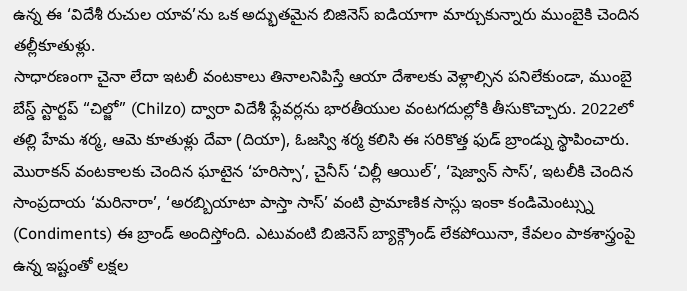ఉన్న ఈ ‘విదేశీ రుచుల యావ’ను ఒక అద్భుతమైన బిజినెస్ ఐడియాగా మార్చుకున్నారు ముంబైకి చెందిన తల్లీకూతుళ్లు.
సాధారణంగా చైనా లేదా ఇటలీ వంటకాలు తినాలనిపిస్తే ఆయా దేశాలకు వెళ్లాల్సిన పనిలేకుండా, ముంబై బేస్డ్ స్టార్టప్ “చిల్జో” (Chilzo) ద్వారా విదేశీ ఫ్లేవర్లను భారతీయుల వంటగదుల్లోకి తీసుకొచ్చారు. 2022లో తల్లి హేమ శర్మ, ఆమె కూతుళ్లు దేవా (దియా), ఓజస్వి శర్మ కలిసి ఈ సరికొత్త ఫుడ్ బ్రాండ్ను స్థాపించారు. మొరాకన్ వంటకాలకు చెందిన ఘాటైన ‘హరిస్సా’, చైనీస్ ‘చిల్లీ ఆయిల్’, ‘షెజ్వాన్ సాస్’, ఇటలీకి చెందిన సాంప్రదాయ ‘మరినారా’, ‘అరబ్బియాటా పాస్తా సాస్’ వంటి ప్రామాణిక సాస్లు ఇంకా కండిమెంట్స్ను (Condiments) ఈ బ్రాండ్ అందిస్తోంది. ఎటువంటి బిజినెస్ బ్యాక్గ్రౌండ్ లేకపోయినా, కేవలం పాకశాస్త్రంపై ఉన్న ఇష్టంతో లక్షల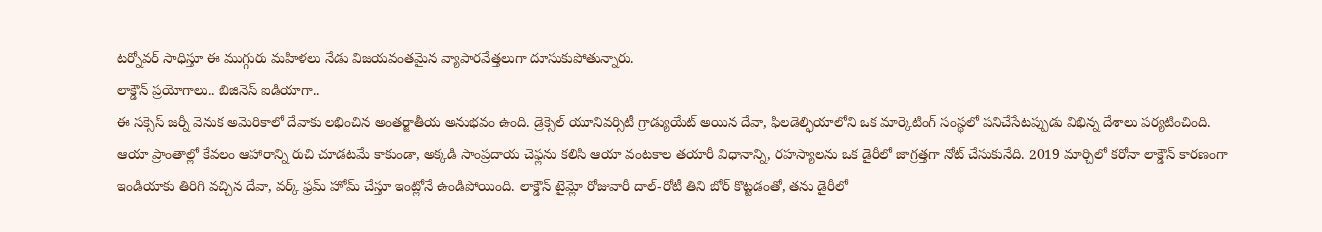టర్నోవర్ సాధిస్తూ ఈ ముగ్గురు మహిళలు నేడు విజయవంతమైన వ్యాపారవేత్తలుగా దూసుకుపోతున్నారు.
లాక్డౌన్ ప్రయోగాలు.. బిజినెస్ ఐడియాగా..
ఈ సక్సెస్ జర్నీ వెనుక అమెరికాలో దేవాకు లభించిన అంతర్జాతీయ అనుభవం ఉంది. డ్రెక్సెల్ యూనివర్సిటీ గ్రాడ్యుయేట్ అయిన దేవా, ఫిలడెల్ఫియాలోని ఒక మార్కెటింగ్ సంస్థలో పనిచేసేటప్పుడు విభిన్న దేశాలు పర్యటించింది. ఆయా ప్రాంతాల్లో కేవలం ఆహారాన్ని రుచి చూడటమే కాకుండా, అక్కడి సాంప్రదాయ చెఫ్లను కలిసి ఆయా వంటకాల తయారీ విధానాన్ని, రహస్యాలను ఒక డైరీలో జాగ్రత్తగా నోట్ చేసుకునేది. 2019 మార్చిలో కరోనా లాక్డౌన్ కారణంగా ఇండియాకు తిరిగి వచ్చిన దేవా, వర్క్ ఫ్రమ్ హోమ్ చేస్తూ ఇంట్లోనే ఉండిపోయింది. లాక్డౌన్ టైమ్లో రోజువారీ దాల్-రోటీ తిని బోర్ కొట్టడంతో, తను డైరీలో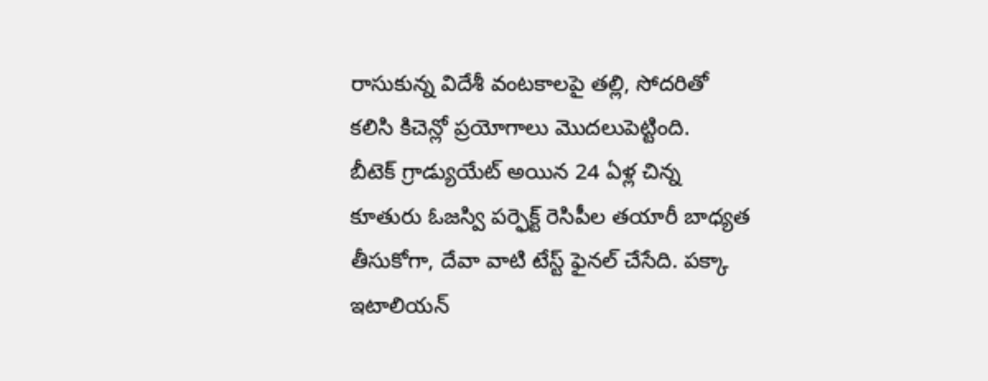రాసుకున్న విదేశీ వంటకాలపై తల్లి, సోదరితో కలిసి కిచెన్లో ప్రయోగాలు మొదలుపెట్టింది.
బీటెక్ గ్రాడ్యుయేట్ అయిన 24 ఏళ్ల చిన్న కూతురు ఓజస్వి పర్ఫెక్ట్ రెసిపీల తయారీ బాధ్యత తీసుకోగా, దేవా వాటి టేస్ట్ ఫైనల్ చేసేది. పక్కా ఇటాలియన్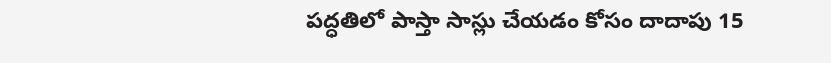పద్ధతిలో పాస్తా సాస్లు చేయడం కోసం దాదాపు 15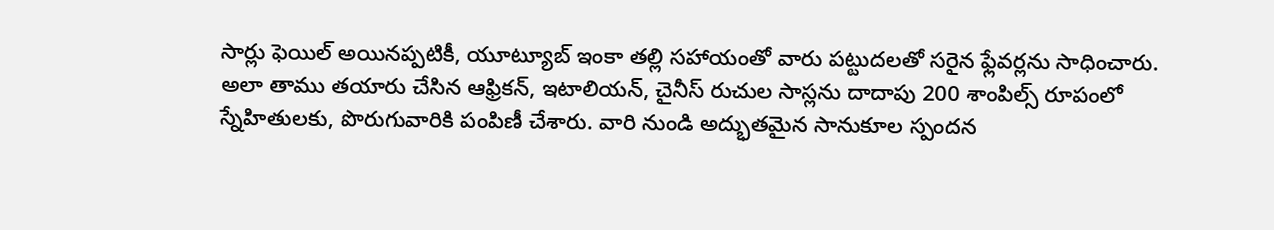సార్లు ఫెయిల్ అయినప్పటికీ, యూట్యూబ్ ఇంకా తల్లి సహాయంతో వారు పట్టుదలతో సరైన ఫ్లేవర్లను సాధించారు. అలా తాము తయారు చేసిన ఆఫ్రికన్, ఇటాలియన్, చైనీస్ రుచుల సాస్లను దాదాపు 200 శాంపిల్స్ రూపంలో స్నేహితులకు, పొరుగువారికి పంపిణీ చేశారు. వారి నుండి అద్భుతమైన సానుకూల స్పందన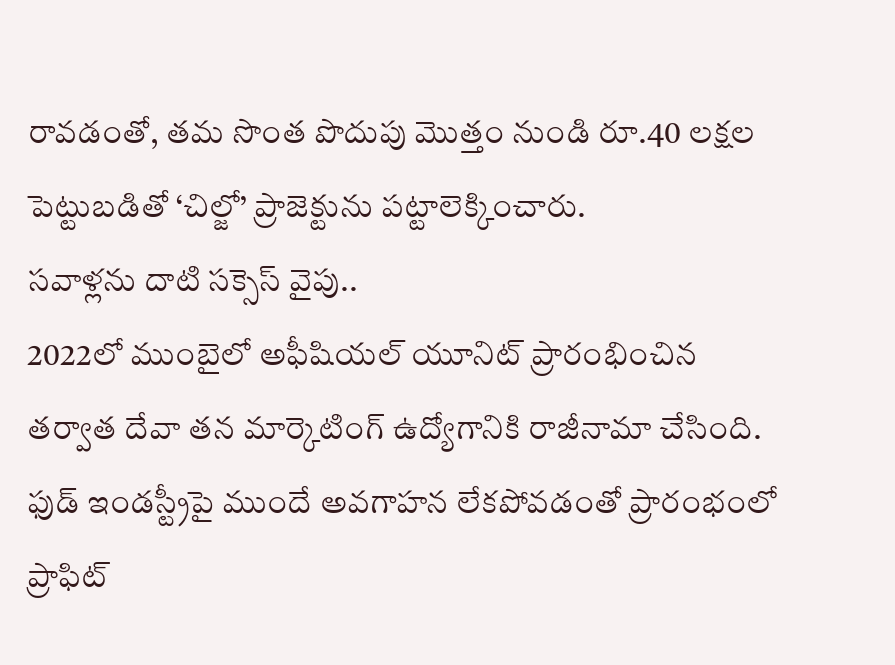రావడంతో, తమ సొంత పొదుపు మొత్తం నుండి రూ.40 లక్షల పెట్టుబడితో ‘చిల్జో’ ప్రాజెక్టును పట్టాలెక్కించారు.
సవాళ్లను దాటి సక్సెస్ వైపు..
2022లో ముంబైలో అఫీషియల్ యూనిట్ ప్రారంభించిన తర్వాత దేవా తన మార్కెటింగ్ ఉద్యోగానికి రాజీనామా చేసింది. ఫుడ్ ఇండస్ట్రీపై ముందే అవగాహన లేకపోవడంతో ప్రారంభంలో ప్రాఫిట్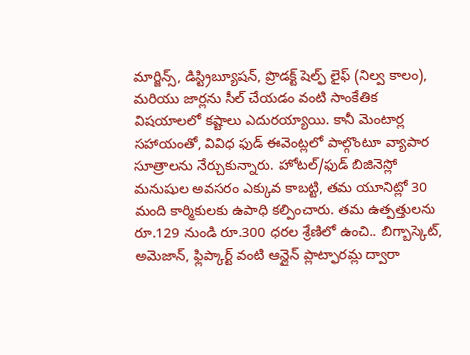మార్జిన్స్, డిస్ట్రిబ్యూషన్, ప్రొడక్ట్ షెల్ఫ్ లైఫ్ (నిల్వ కాలం), మరియు జార్లను సీల్ చేయడం వంటి సాంకేతిక విషయాలలో కష్టాలు ఎదురయ్యాయి. కానీ మెంటార్ల సహాయంతో, వివిధ ఫుడ్ ఈవెంట్లలో పాల్గొంటూ వ్యాపార సూత్రాలను నేర్చుకున్నారు. హోటల్/ఫుడ్ బిజినెస్లో మనుషుల అవసరం ఎక్కువ కాబట్టి, తమ యూనిట్లో 30 మంది కార్మికులకు ఉపాధి కల్పించారు. తమ ఉత్పత్తులను రూ.129 నుండి రూ.300 ధరల శ్రేణిలో ఉంచి.. బిగ్బాస్కెట్, అమెజాన్, ఫ్లిప్కార్ట్ వంటి ఆన్లైన్ ప్లాట్ఫారమ్ల ద్వారా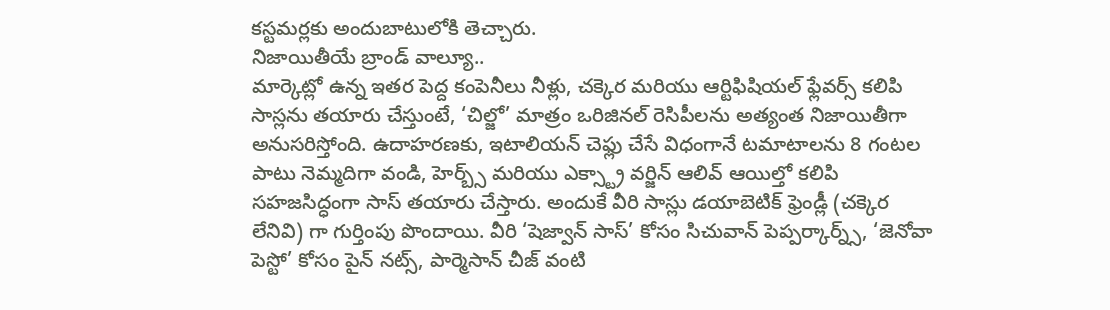కస్టమర్లకు అందుబాటులోకి తెచ్చారు.
నిజాయితీయే బ్రాండ్ వాల్యూ..
మార్కెట్లో ఉన్న ఇతర పెద్ద కంపెనీలు నీళ్లు, చక్కెర మరియు ఆర్టిఫిషియల్ ఫ్లేవర్స్ కలిపి సాస్లను తయారు చేస్తుంటే, ‘చిల్జో’ మాత్రం ఒరిజినల్ రెసిపీలను అత్యంత నిజాయితీగా అనుసరిస్తోంది. ఉదాహరణకు, ఇటాలియన్ చెఫ్లు చేసే విధంగానే టమాటాలను 8 గంటల పాటు నెమ్మదిగా వండి, హెర్బ్స్ మరియు ఎక్స్ట్రా వర్జిన్ ఆలివ్ ఆయిల్తో కలిపి సహజసిద్ధంగా సాస్ తయారు చేస్తారు. అందుకే వీరి సాస్లు డయాబెటిక్ ఫ్రెండ్లీ (చక్కెర లేనివి) గా గుర్తింపు పొందాయి. వీరి ‘షెజ్వాన్ సాస్’ కోసం సిచువాన్ పెప్పర్కార్న్స్, ‘జెనోవా పెస్టో’ కోసం పైన్ నట్స్, పార్మెసాన్ చీజ్ వంటి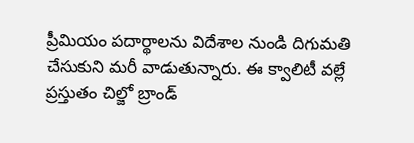ప్రీమియం పదార్థాలను విదేశాల నుండి దిగుమతి చేసుకుని మరీ వాడుతున్నారు. ఈ క్వాలిటీ వల్లే ప్రస్తుతం చిల్జో బ్రాండ్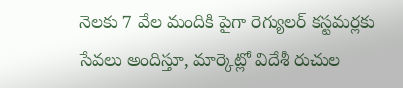నెలకు 7 వేల మందికి పైగా రెగ్యులర్ కస్టమర్లకు సేవలు అందిస్తూ, మార్కెట్లో విదేశీ రుచుల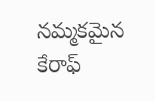నమ్మకమైన కేరాఫ్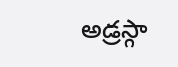అడ్రస్గా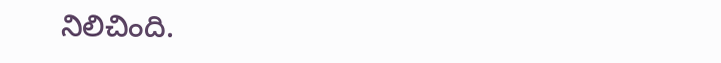నిలిచింది.